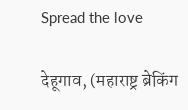Spread the love

देहूगाव, (महाराष्ट्र ब्रेकिंग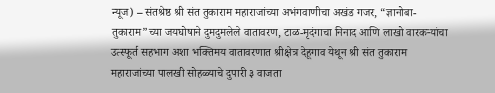न्यूज) – संतश्रेष्ठ श्री संत तुकाराम महाराजांच्या अभंगवाणीचा अखंड गजर, “ज्ञानोबा-तुकाराम”च्या जयघोषाने दुमदुमलेले वातावरण, टाळ-मृदंगाचा निनाद आणि लाखो वारकऱ्यांचा उत्स्फूर्त सहभाग अशा भक्तिमय वातावरणात श्रीक्षेत्र देहूगाव येथून श्री संत तुकाराम महाराजांच्या पालखी सोहळ्याचे दुपारी ३ वाजता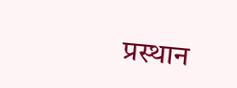प्रस्थान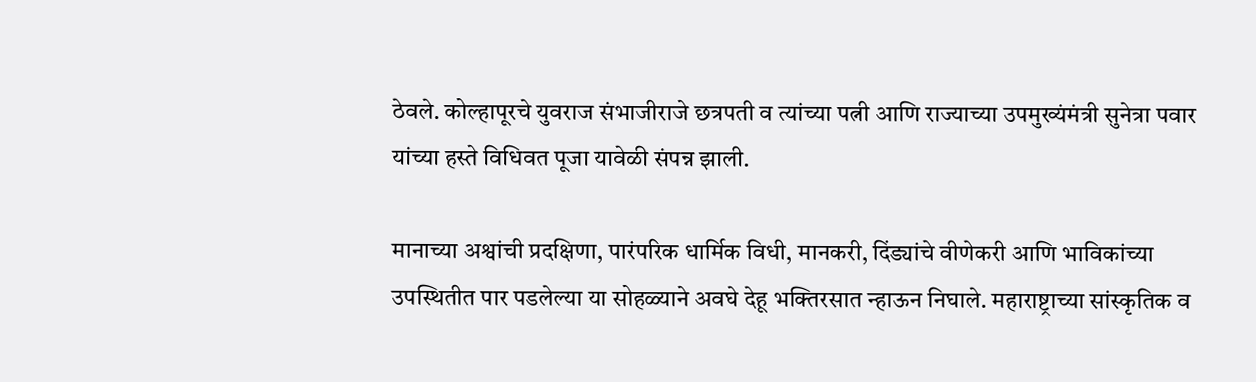ठेवले. कोल्हापूरचे युवराज संभाजीराजे छत्रपती व त्यांच्या पत्नी आणि राज्याच्या उपमुख्यंमंत्री सुनेत्रा पवार यांच्या हस्ते विधिवत पूजा यावेळी संपन्न झाली.

मानाच्या अश्वांची प्रदक्षिणा, पारंपरिक धार्मिक विधी, मानकरी, दिंड्यांचे वीणेकरी आणि भाविकांच्या उपस्थितीत पार पडलेल्या या सोहळ्याने अवघे देहू भक्तिरसात न्हाऊन निघाले. महाराष्ट्राच्या सांस्कृतिक व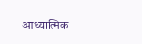आध्यात्मिक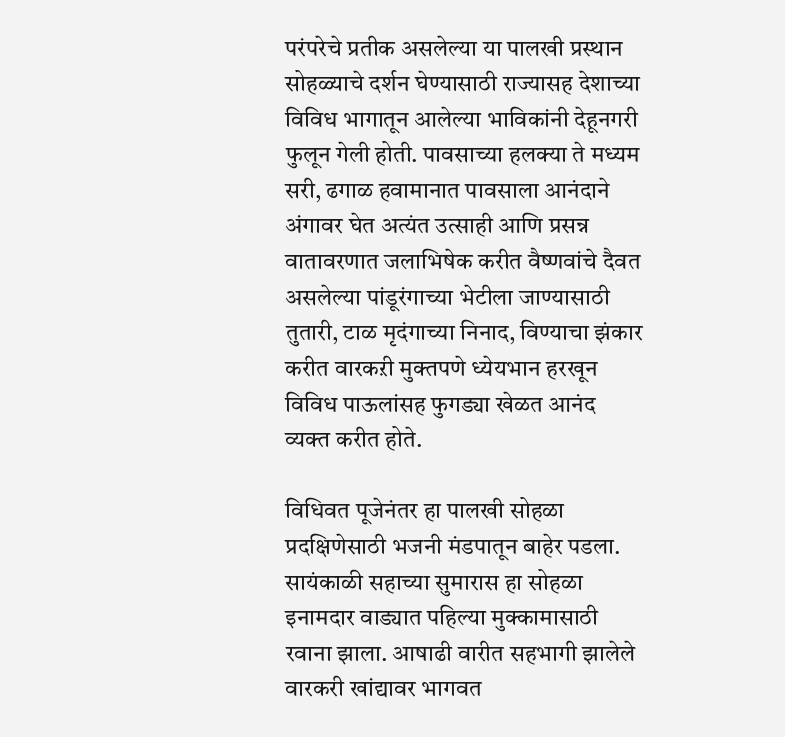परंपरेचे प्रतीक असलेल्या या पालखी प्रस्थान सोहळ्याचे दर्शन घेण्यासाठी राज्यासह देशाच्या विविध भागातून आलेल्या भाविकांनी देहूनगरी फुलून गेली होती. पावसाच्या हलक्या ते मध्यम सरी, ढगाळ हवामानात पावसाला आनंदाने अंगावर घेत अत्यंत उत्साही आणि प्रसन्न वातावरणात जलाभिषेक करीत वैष्णवांचे दैवत असलेल्या पांडूरंगाच्या भेटीला जाण्यासाठी तुतारी, टाळ मृदंगाच्या निनाद, विण्याचा झंकार करीत वारकऱी मुक्तपणे ध्येयभान हरखून विविध पाऊलांसह फुगड्या खेळत आनंद व्यक्त करीत होते.

विधिवत पूजेनंतर हा पालखी सोहळा प्रदक्षिणेसाठी भजनी मंडपातून बाहेर पडला. सायंकाळी सहाच्या सुमारास हा सोहळा इनामदार वाड्यात पहिल्या मुक्कामासाठी रवाना झाला. आषाढी वारीत सहभागी झालेले वारकरी खांद्यावर भागवत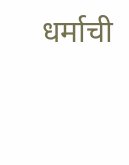धर्माची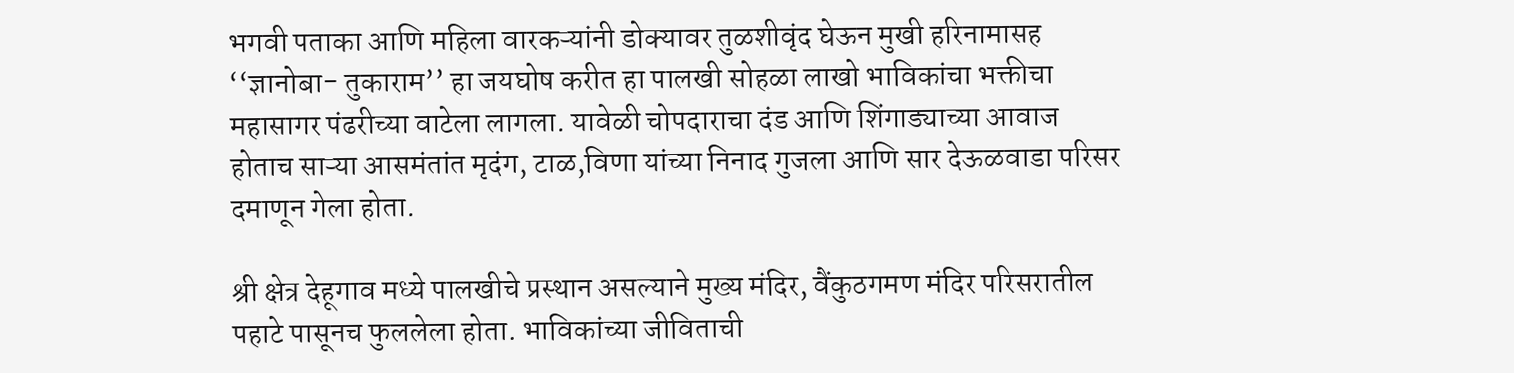भगवी पताका आणि महिला वारकऱ्यांनी डोक्यावर तुळशीवृंद घेऊन मुखी हरिनामासह ‘‘ज्ञानोबा- तुकाराम’’ हा जयघोष करीत हा पालखी सोहळा लाखो भाविकांचा भक्तीचा महासागर पंढरीच्या वाटेला लागला. यावेळी चोपदाराचा दंड आणि शिंगाड्याच्या आवाज होताच साऱ्या आसमंतांत मृदंग, टाळ,विणा यांच्या निनाद गुजला आणि सार देऊळवाडा परिसर दमाणून गेला होता.

श्री क्षेत्र देहूगाव मध्ये पालखीचे प्रस्थान असल्याने मुख्य मंदिर, वैंकुठगमण मंदिर परिसरातील पहाटे पासूनच फुललेला होता. भाविकांच्या जीविताची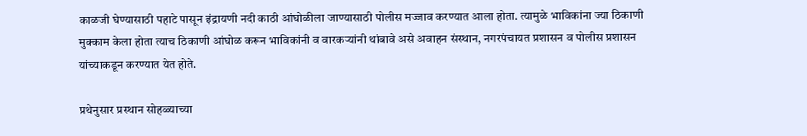काळजी घेण्यासाठी पहाटे पासून इंद्रायणी नदी काठी आंघोळीला जाण्यासाठी पोलीस मज्जाव करण्यात आला होता. त्यामुळे भाविकांना ज्या ठिकाणी मुक्काम केला होता त्याच ठिकाणी आंघोळ करून भाविकांनी व वारकऱ्यांनी थांबावे असे अवाहन संस्थान, नगरपंचायत प्रशासन व पोलीस प्रशासन यांच्याकडून करण्यात येत होते.

प्रथेनुसार प्रस्थान सोहळ्याच्या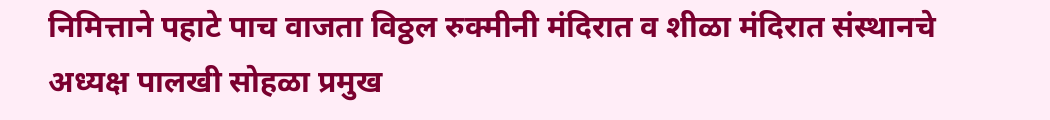निमित्ताने पहाटे पाच वाजता विठ्ठल रुक्मीनी मंदिरात व शीळा मंदिरात संस्थानचे अध्यक्ष पालखी सोहळा प्रमुख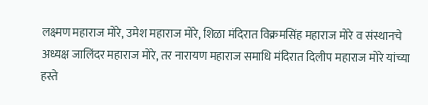लक्ष्मण महाराज मोरे, उमेश महाराज मोरे, शिळा मंदिरात विक्रमसिंह महाराज मोरे व संस्थानचे अध्यक्ष जालिंदर महाराज मोरे, तर नारायण महाराज समाधि मंदिरात दिलीप महाराज मोरे यांच्या हस्ते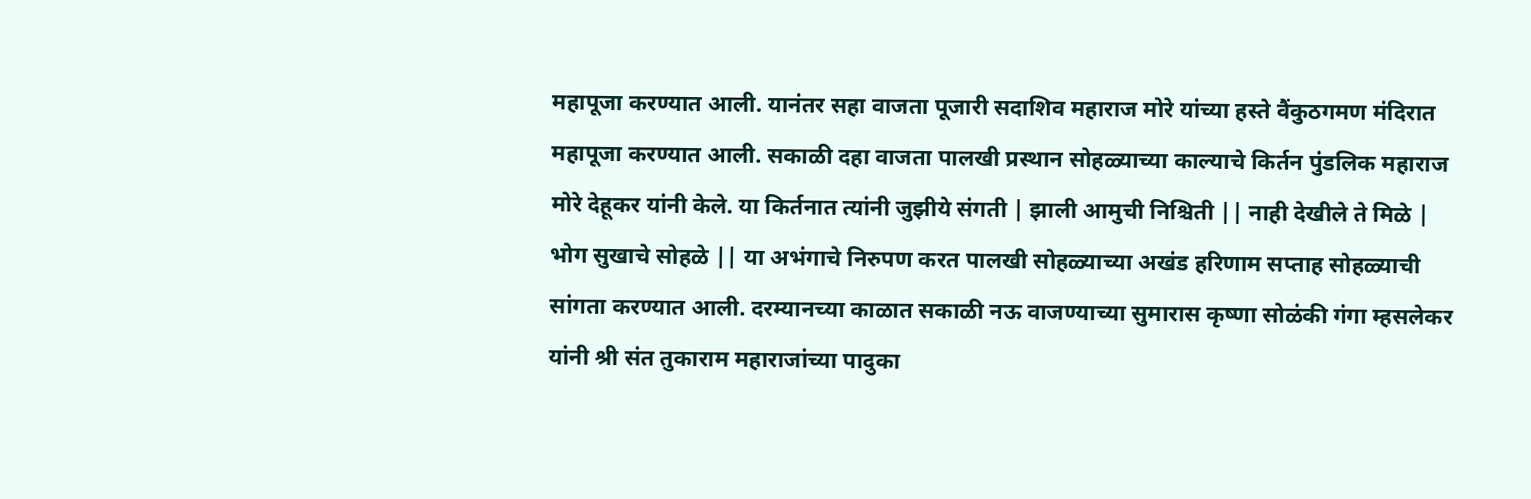महापूजा करण्यात आली. यानंतर सहा वाजता पूजारी सदाशिव महाराज मोरे यांच्या हस्ते वैंकुठगमण मंदिरात महापूजा करण्यात आली. सकाळी दहा वाजता पालखी प्रस्थान सोहळ्याच्या काल्याचे किर्तन पुंडलिक महाराज मोरे देहूकर यांनी केले. या किर्तनात त्यांनी जुझीये संगती | झाली आमुची निश्चिती || नाही देखीले ते मिळे | भोग सुखाचे सोहळे || या अभंगाचे निरुपण करत पालखी सोहळ्याच्या अखंड हरिणाम सप्ताह सोहळ्याची सांगता करण्यात आली. दरम्यानच्या काळात सकाळी नऊ वाजण्याच्या सुमारास कृष्णा सोळंकी गंगा म्हसलेकर यांनी श्री संत तुकाराम महाराजांच्या पादुका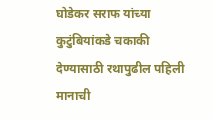घोडेकर सराफ यांच्या कुटुंबियांकडे चकाकी देण्यासाठी रथापुढील पहिली मानाची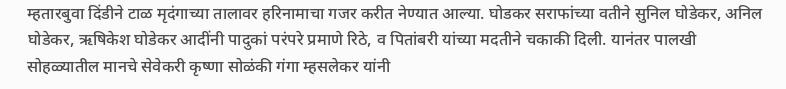म्हतारबुवा दिंडीने टाळ मृदंगाच्या तालावर हरिनामाचा गजर करीत नेण्यात आल्या. घोडकर सराफांच्या वतीने सुनिल घोडेकर, अनिल घोडेकर, ऋषिकेश घोडेकर आदींनी पादुकां परंपरे प्रमाणे रिठे, व पितांबरी यांच्या मदतीने चकाकी दिली. यानंतर पालखी सोहळ्यातील मानचे सेवेकरी कृष्णा सोळंकी गंगा म्हसलेकर यांनी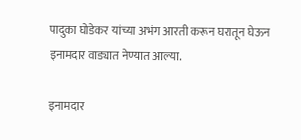पादुका घोडेकर यांच्या अभंग आरती करून घरातून घेऊन इनामदार वाड्यात नेण्यात आल्या.

इनामदार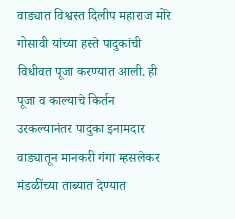वाड्यात विश्वस्त दिलीप महाराज मोरे गोसावी यांच्या हस्ते पादुकांची विधीवत पूजा करण्यात आली. ही पूजा व काल्याचे किर्तन उरकल्यानंतर पादुका इनामदार वाड्यातून मानकरी गंगा म्हसलेकर मंडळींच्या ताब्यात देण्यात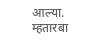आल्या. म्हतारबा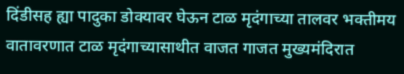दिंडीसह ह्या पादुका डोक्यावर घेऊन टाळ मृदंगाच्या तालवर भक्तीमय वातावरणात टाळ मृदंगाच्यासाथीत वाजत गाजत मुख्यमंदिरात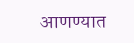आणण्यात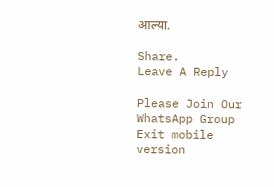आल्या.

Share.
Leave A Reply

Please Join Our WhatsApp Group
Exit mobile version